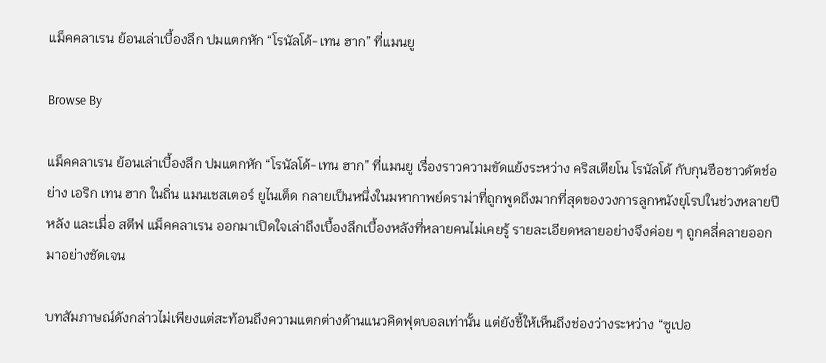แม็คคลาเรน ย้อนเล่าเบื้องลึก ปมแตกหัก “โรนัลโด้-เทน ฮาก” ที่แมนยู

Browse By

แม็คคลาเรน ย้อนเล่าเบื้องลึก ปมแตกหัก “โรนัลโด้-เทน ฮาก” ที่แมนยู เรื่องราวความขัดแย้งระหว่าง คริสเตียโน โรนัลโด้ กับกุนซือชาวดัตช์อย่าง เอริก เทน ฮาก ในถิ่น แมนเชสเตอร์ ยูไนเต็ด กลายเป็นหนึ่งในมหากาพย์ดราม่าที่ถูกพูดถึงมากที่สุดของวงการลูกหนังยุโรปในช่วงหลายปีหลัง และเมื่อ สตีฟ แม็คคลาเรน ออกมาเปิดใจเล่าถึงเบื้องลึกเบื้องหลังที่หลายคนไม่เคยรู้ รายละเอียดหลายอย่างจึงค่อย ๆ ถูกคลี่คลายออกมาอย่างชัดเจน

บทสัมภาษณ์ดังกล่าวไม่เพียงแต่สะท้อนถึงความแตกต่างด้านแนวคิดฟุตบอลเท่านั้น แต่ยังชี้ให้เห็นถึงช่องว่างระหว่าง “ซูเปอ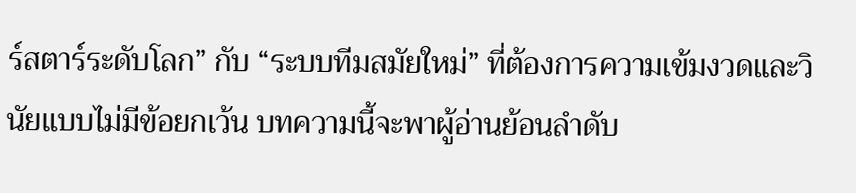ร์สตาร์ระดับโลก” กับ “ระบบทีมสมัยใหม่” ที่ต้องการความเข้มงวดและวินัยแบบไม่มีข้อยกเว้น บทความนี้จะพาผู้อ่านย้อนลำดับ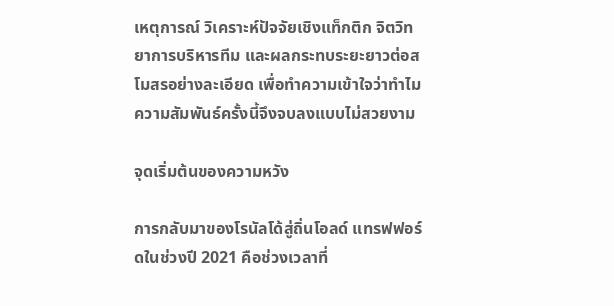เหตุการณ์ วิเคราะห์ปัจจัยเชิงแท็กติก จิตวิทยาการบริหารทีม และผลกระทบระยะยาวต่อสโมสรอย่างละเอียด เพื่อทำความเข้าใจว่าทำไมความสัมพันธ์ครั้งนี้จึงจบลงแบบไม่สวยงาม

จุดเริ่มต้นของความหวัง

การกลับมาของโรนัลโด้สู่ถิ่นโอลด์ แทรฟฟอร์ดในช่วงปี 2021 คือช่วงเวลาที่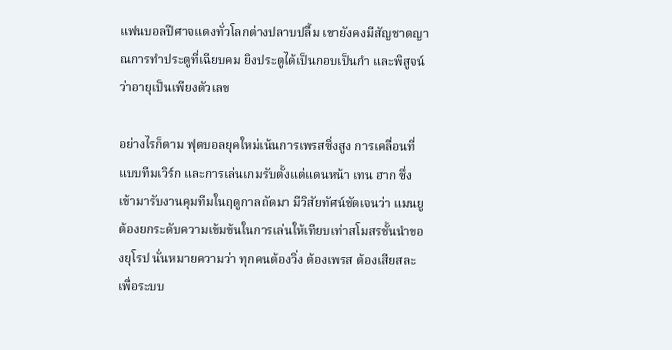แฟนบอลปีศาจแดงทั่วโลกต่างปลาบปลื้ม เขายังคงมีสัญชาตญาณการทำประตูที่เฉียบคม ยิงประตูได้เป็นกอบเป็นกำ และพิสูจน์ว่าอายุเป็นเพียงตัวเลข

อย่างไรก็ตาม ฟุตบอลยุคใหม่เน้นการเพรสซิ่งสูง การเคลื่อนที่แบบทีมเวิร์ก และการเล่นเกมรับตั้งแต่แดนหน้า เทน ฮาก ซึ่งเข้ามารับงานคุมทีมในฤดูกาลถัดมา มีวิสัยทัศน์ชัดเจนว่า แมนยูต้องยกระดับความเข้มข้นในการเล่นให้เทียบเท่าสโมสรชั้นนำของยุโรป นั่นหมายความว่า ทุกคนต้องวิ่ง ต้องเพรส ต้องเสียสละเพื่อระบบ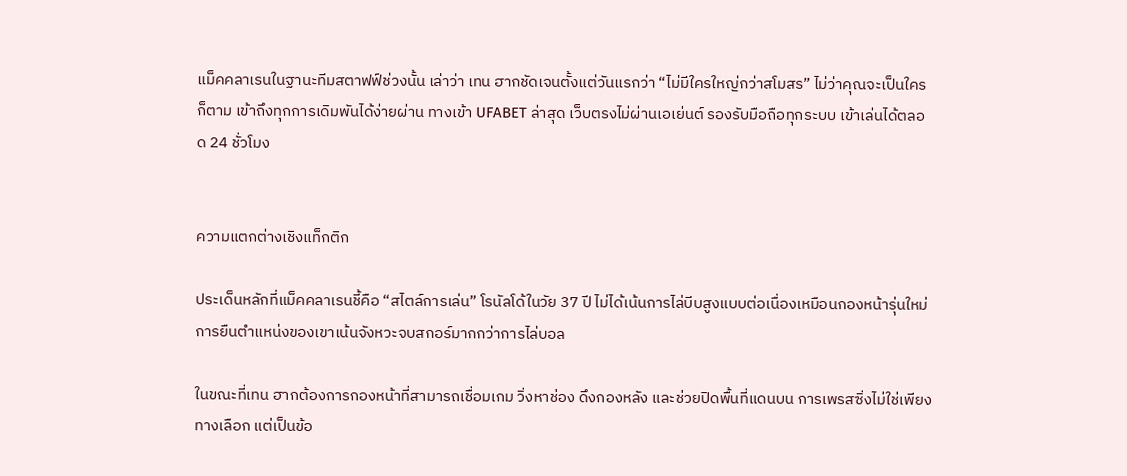แม็คคลาเรนในฐานะทีมสตาฟฟ์ช่วงนั้น เล่าว่า เทน ฮากชัดเจนตั้งแต่วันแรกว่า “ไม่มีใครใหญ่กว่าสโมสร” ไม่ว่าคุณจะเป็นใครก็ตาม เข้าถึงทุกการเดิมพันได้ง่ายผ่าน ทางเข้า UFABET ล่าสุด เว็บตรงไม่ผ่านเอเย่นต์ รองรับมือถือทุกระบบ เข้าเล่นได้ตลอด 24 ชั่วโมง


ความแตกต่างเชิงแท็กติก

ประเด็นหลักที่แม็คคลาเรนชี้คือ “สไตล์การเล่น” โรนัลโด้ในวัย 37 ปี ไม่ได้เน้นการไล่บีบสูงแบบต่อเนื่องเหมือนกองหน้ารุ่นใหม่ การยืนตำแหน่งของเขาเน้นจังหวะจบสกอร์มากกว่าการไล่บอล

ในขณะที่เทน ฮากต้องการกองหน้าที่สามารถเชื่อมเกม วิ่งหาช่อง ดึงกองหลัง และช่วยปิดพื้นที่แดนบน การเพรสซิ่งไม่ใช่เพียงทางเลือก แต่เป็นข้อ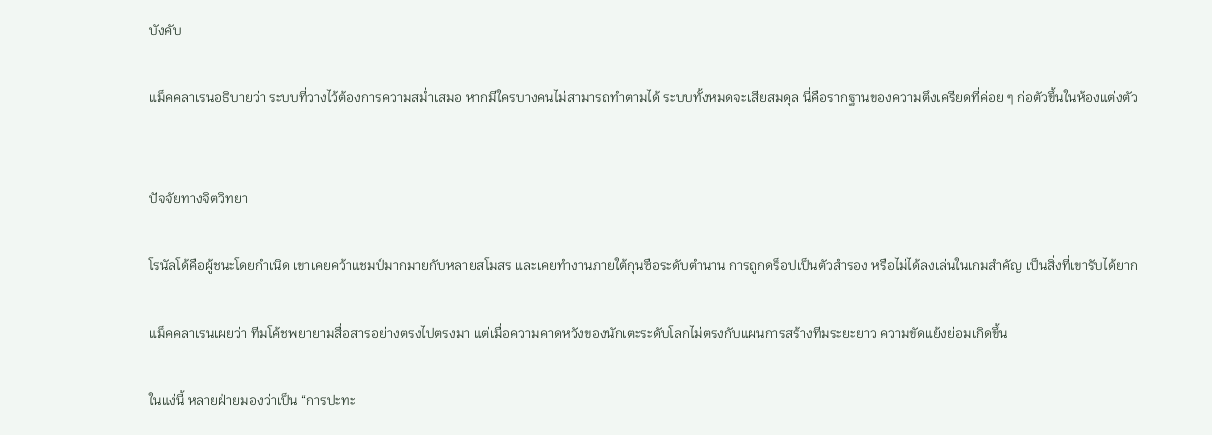บังคับ

แม็คคลาเรนอธิบายว่า ระบบที่วางไว้ต้องการความสม่ำเสมอ หากมีใครบางคนไม่สามารถทำตามได้ ระบบทั้งหมดจะเสียสมดุล นี่คือรากฐานของความตึงเครียดที่ค่อย ๆ ก่อตัวขึ้นในห้องแต่งตัว


ปัจจัยทางจิตวิทยา

โรนัลโด้คือผู้ชนะโดยกำเนิด เขาเคยคว้าแชมป์มากมายกับหลายสโมสร และเคยทำงานภายใต้กุนซือระดับตำนาน การถูกดร็อปเป็นตัวสำรอง หรือไม่ได้ลงเล่นในเกมสำคัญ เป็นสิ่งที่เขารับได้ยาก

แม็คคลาเรนเผยว่า ทีมโค้ชพยายามสื่อสารอย่างตรงไปตรงมา แต่เมื่อความคาดหวังของนักเตะระดับโลกไม่ตรงกับแผนการสร้างทีมระยะยาว ความขัดแย้งย่อมเกิดขึ้น

ในแง่นี้ หลายฝ่ายมองว่าเป็น “การปะทะ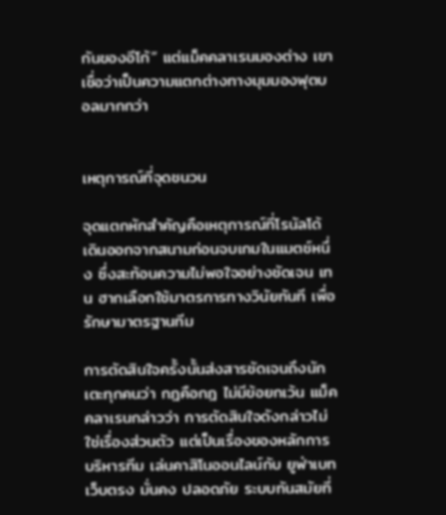กันของอีโก้” แต่แม็คคลาเรนมองต่าง เขาเชื่อว่าเป็นความแตกต่างทางมุมมองฟุตบอลมากกว่า


เหตุการณ์ที่จุดชนวน

จุดแตกหักสำคัญคือเหตุการณ์ที่โรนัลโด้เดินออกจากสนามก่อนจบเกมในแมตช์หนึ่ง ซึ่งสะท้อนความไม่พอใจอย่างชัดเจน เทน ฮากเลือกใช้มาตรการทางวินัยทันที เพื่อรักษามาตรฐานทีม

การตัดสินใจครั้งนั้นส่งสารชัดเจนถึงนักเตะทุกคนว่า กฎคือกฎ ไม่มีข้อยกเว้น แม็คคลาเรนกล่าวว่า การตัดสินใจดังกล่าวไม่ใช่เรื่องส่วนตัว แต่เป็นเรื่องของหลักการบริหารทีม เล่นคาสิโนออนไลน์กับ ยูฟ่าเบท เว็บตรง มั่นคง ปลอดภัย ระบบทันสมัยที่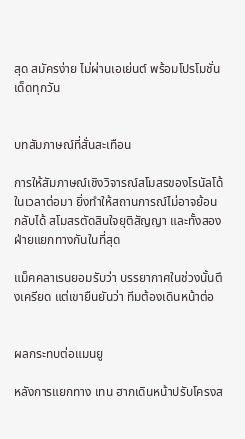สุด สมัครง่าย ไม่ผ่านเอเย่นต์ พร้อมโปรโมชั่นเด็ดทุกวัน


บทสัมภาษณ์ที่สั่นสะเทือน

การให้สัมภาษณ์เชิงวิจารณ์สโมสรของโรนัลโด้ในเวลาต่อมา ยิ่งทำให้สถานการณ์ไม่อาจย้อนกลับได้ สโมสรตัดสินใจยุติสัญญา และทั้งสองฝ่ายแยกทางกันในที่สุด

แม็คคลาเรนยอมรับว่า บรรยากาศในช่วงนั้นตึงเครียด แต่เขายืนยันว่า ทีมต้องเดินหน้าต่อ


ผลกระทบต่อแมนยู

หลังการแยกทาง เทน ฮากเดินหน้าปรับโครงส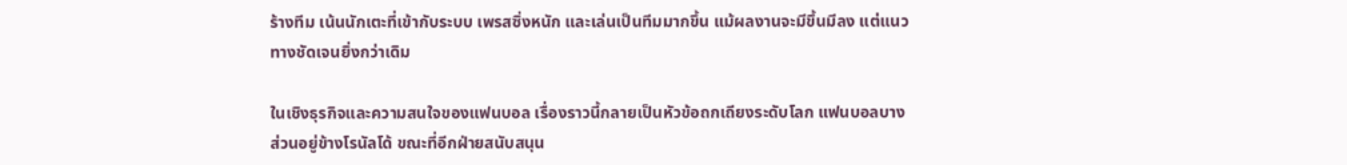ร้างทีม เน้นนักเตะที่เข้ากับระบบ เพรสซิ่งหนัก และเล่นเป็นทีมมากขึ้น แม้ผลงานจะมีขึ้นมีลง แต่แนวทางชัดเจนยิ่งกว่าเดิม

ในเชิงธุรกิจและความสนใจของแฟนบอล เรื่องราวนี้กลายเป็นหัวข้อถกเถียงระดับโลก แฟนบอลบางส่วนอยู่ข้างโรนัลโด้ ขณะที่อีกฝ่ายสนับสนุน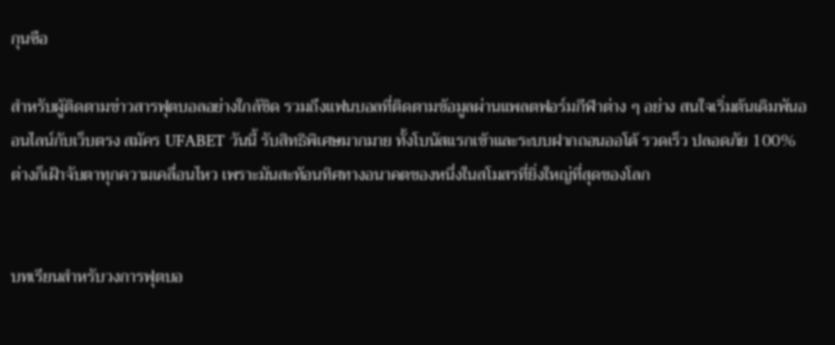กุนซือ

สำหรับผู้ติดตามข่าวสารฟุตบอลอย่างใกล้ชิด รวมถึงแฟนบอลที่ติดตามข้อมูลผ่านแพลตฟอร์มกีฬาต่าง ๆ อย่าง สนใจเริ่มต้นเดิมพันออนไลน์กับเว็บตรง สมัคร UFABET วันนี้ รับสิทธิพิเศษมากมาย ทั้งโบนัสแรกเข้าและระบบฝากถอนออโต้ รวดเร็ว ปลอดภัย 100% ต่างก็เฝ้าจับตาทุกความเคลื่อนไหว เพราะมันสะท้อนทิศทางอนาคตของหนึ่งในสโมสรที่ยิ่งใหญ่ที่สุดของโลก


บทเรียนสำหรับวงการฟุตบอ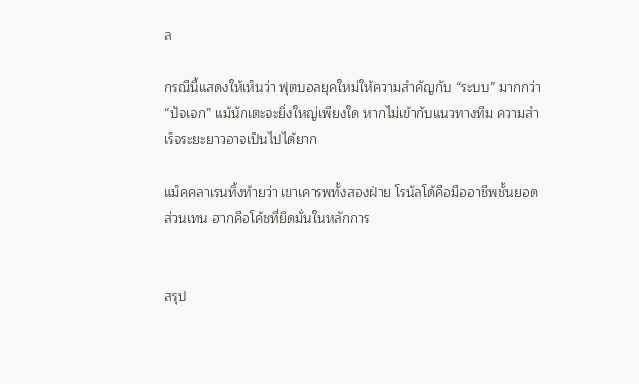ล

กรณีนี้แสดงให้เห็นว่า ฟุตบอลยุคใหม่ให้ความสำคัญกับ “ระบบ” มากกว่า “ปัจเจก” แม้นักเตะจะยิ่งใหญ่เพียงใด หากไม่เข้ากับแนวทางทีม ความสำเร็จระยะยาวอาจเป็นไปได้ยาก

แม็คคลาเรนทิ้งท้ายว่า เขาเคารพทั้งสองฝ่าย โรนัลโด้คือมืออาชีพชั้นยอด ส่วนเทน ฮากคือโค้ชที่ยึดมั่นในหลักการ


สรุป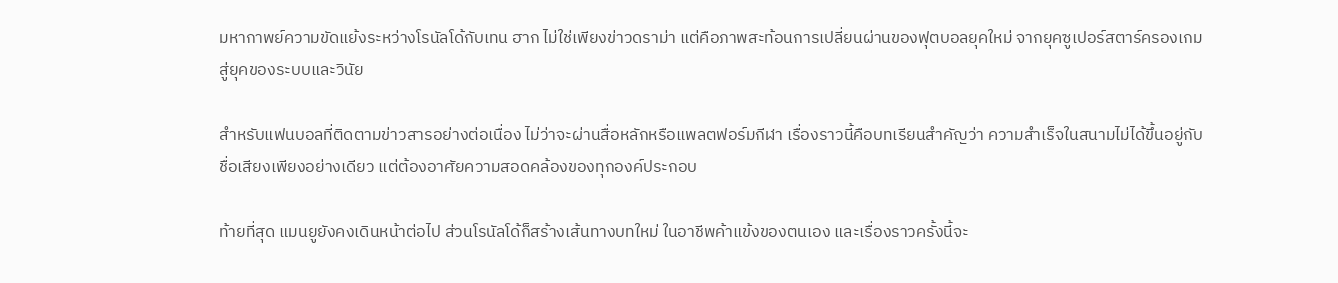มหากาพย์ความขัดแย้งระหว่างโรนัลโด้กับเทน ฮาก ไม่ใช่เพียงข่าวดราม่า แต่คือภาพสะท้อนการเปลี่ยนผ่านของฟุตบอลยุคใหม่ จากยุคซูเปอร์สตาร์ครองเกม สู่ยุคของระบบและวินัย

สำหรับแฟนบอลที่ติดตามข่าวสารอย่างต่อเนื่อง ไม่ว่าจะผ่านสื่อหลักหรือแพลตฟอร์มกีฬา เรื่องราวนี้คือบทเรียนสำคัญว่า ความสำเร็จในสนามไม่ได้ขึ้นอยู่กับ ชื่อเสียงเพียงอย่างเดียว แต่ต้องอาศัยความสอดคล้องของทุกองค์ประกอบ

ท้ายที่สุด แมนยูยังคงเดินหน้าต่อไป ส่วนโรนัลโด้ก็สร้างเส้นทางบทใหม่ ในอาชีพค้าแข้งของตนเอง และเรื่องราวครั้งนี้จะ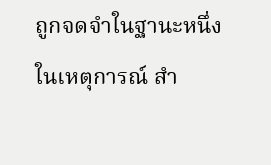ถูกจดจำในฐานะหนึ่งในเหตุการณ์ สำ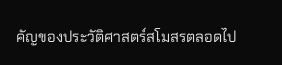คัญของประวัติศาสตร์สโมสรตลอดไป